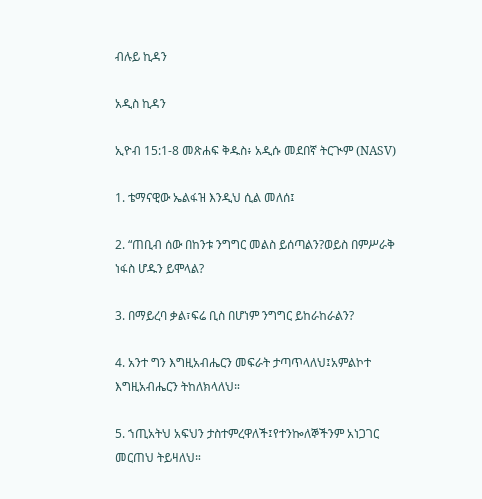ብሉይ ኪዳን

አዲስ ኪዳን

ኢዮብ 15:1-8 መጽሐፍ ቅዱስ፥ አዲሱ መደበኛ ትርጒም (NASV)

1. ቴማናዊው ኤልፋዝ እንዲህ ሲል መለሰ፤

2. “ጠቢብ ሰው በከንቱ ንግግር መልስ ይሰጣልን?ወይስ በምሥራቅ ነፋስ ሆዱን ይሞላል?

3. በማይረባ ቃል፣ፍሬ ቢስ በሆነም ንግግር ይከራከራልን?

4. አንተ ግን እግዚአብሔርን መፍራት ታጣጥላለህ፤አምልኮተ እግዚአብሔርን ትከለክላለህ።

5. ኀጢአትህ አፍህን ታስተምረዋለች፤የተንኰለኞችንም አነጋገር መርጠህ ትይዛለህ።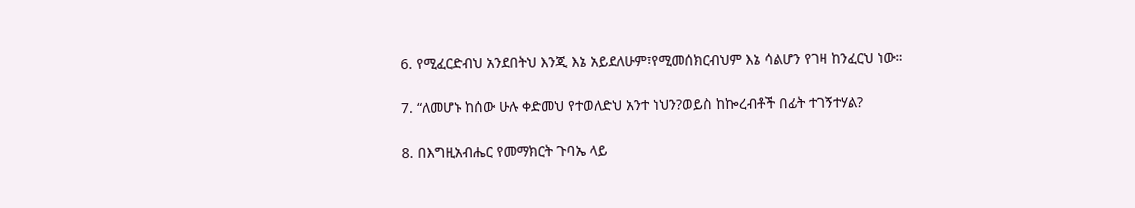6. የሚፈርድብህ አንደበትህ እንጂ እኔ አይደለሁም፣የሚመሰክርብህም እኔ ሳልሆን የገዛ ከንፈርህ ነው።

7. “ለመሆኑ ከሰው ሁሉ ቀድመህ የተወለድህ አንተ ነህን?ወይስ ከኰረብቶች በፊት ተገኝተሃል?

8. በእግዚአብሔር የመማክርት ጉባኤ ላይ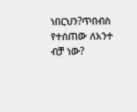ነበርህን?ጥበብስ የተሰጠው ለአንተ ብቻ ነው?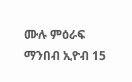ሙሉ ምዕራፍ ማንበብ ኢዮብ 15